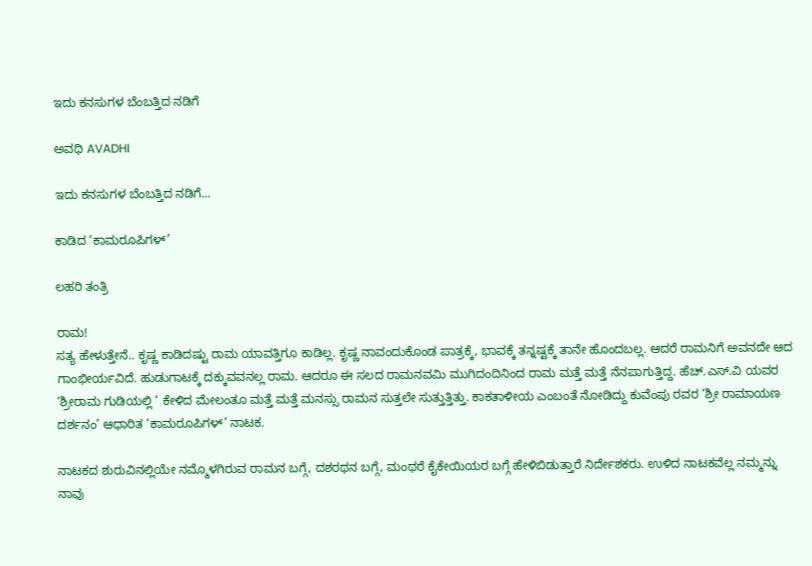ಇದು ಕನಸುಗಳ ಬೆಂಬತ್ತಿದ ನಡಿಗೆ‍

ಅವಧಿ AVADHI

ಇದು ಕನಸುಗಳ ಬೆಂಬತ್ತಿದ ನಡಿಗೆ...

ಕಾಡಿದ ‘ಕಾಮರೂಪಿಗಳ್’

ಲಹರಿ ತಂತ್ರಿ

ರಾಮ!
ಸತ್ಯ ಹೇಳುತ್ತೇನೆ.. ಕೃಷ್ಣ ಕಾಡಿದಷ್ಟು ರಾಮ ಯಾವತ್ತಿಗೂ ಕಾಡಿಲ್ಲ. ಕೃಷ್ಣ ನಾವಂದುಕೊಂಡ ಪಾತ್ರಕ್ಕೆ, ಭಾವಕ್ಕೆ ತನ್ನಷ್ಟಕ್ಕೆ ತಾನೇ ಹೊಂದಬಲ್ಲ. ಆದರೆ ರಾಮನಿಗೆ ಅವನದೇ ಆದ ಗಾಂಭೀರ್ಯವಿದೆ. ಹುಡುಗಾಟಕ್ಕೆ ದಕ್ಕುವವನಲ್ಲ ರಾಮ. ಆದರೂ ಈ ಸಲದ ರಾಮನವಮಿ ಮುಗಿದಂದಿನಿಂದ ರಾಮ ಮತ್ತೆ ಮತ್ತೆ ನೆನಪಾಗುತ್ತಿದ್ದ. ಹೆಚ್.ಎಸ್.ವಿ ಯವರ ‘ಶ್ರೀರಾಮ ಗುಡಿಯಲ್ಲಿ ‘ ಕೇಳಿದ ಮೇಲಂತೂ ಮತ್ತೆ ಮತ್ತೆ ಮನಸ್ಸು ರಾಮನ ಸುತ್ತಲೇ ಸುತ್ತುತ್ತಿತ್ತು. ಕಾಕತಾಳೀಯ ಎಂಬಂತೆ ನೋಡಿದ್ದು ಕುವೆಂಪು ರವರ ‘ಶ್ರೀ ರಾಮಾಯಣ ದರ್ಶನಂ’ ಆಧಾರಿತ ‘ಕಾಮರೂಪಿಗಳ್’ ನಾಟಕ.

ನಾಟಕದ ಶುರುವಿನಲ್ಲಿಯೇ ನಮ್ಮೊಳಗಿರುವ ರಾಮನ ಬಗ್ಗೆ, ದಶರಥನ ಬಗ್ಗೆ, ಮಂಥರೆ ಕೈಕೇಯಿಯರ ಬಗ್ಗೆ ಹೇಳಿಬಿಡುತ್ತಾರೆ ನಿರ್ದೇಶಕರು. ಉಳಿದ ನಾಟಕವೆಲ್ಲ ನಮ್ಮನ್ನು ನಾವು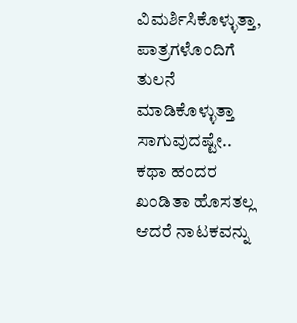ವಿಮರ್ಶಿಸಿಕೊಳ್ಳುತ್ತಾ, ಪಾತ್ರಗಳೊಂದಿಗೆ ತುಲನೆ ಮಾಡಿಕೊಳ್ಳುತ್ತಾ ಸಾಗುವುದಷ್ಟೇ.. ಕಥಾ ಹಂದರ ಖಂಡಿತಾ ಹೊಸತಲ್ಲ ಆದರೆ ನಾಟಕವನ್ನು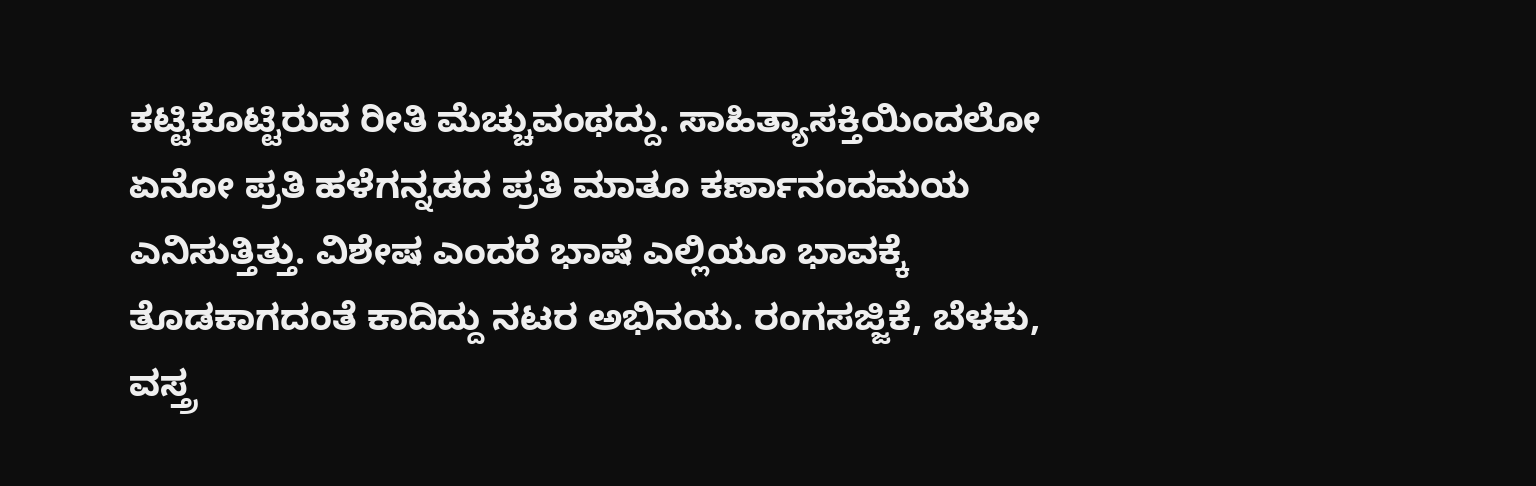ಕಟ್ಟಿಕೊಟ್ಟಿರುವ ರೀತಿ ಮೆಚ್ಚುವಂಥದ್ದು. ಸಾಹಿತ್ಯಾಸಕ್ತಿಯಿಂದಲೋ ಏನೋ ಪ್ರತಿ ಹಳೆಗನ್ನಡದ ಪ್ರತಿ ಮಾತೂ ಕರ್ಣಾನಂದಮಯ ಎನಿಸುತ್ತಿತ್ತು. ವಿಶೇಷ ಎಂದರೆ ಭಾಷೆ ಎಲ್ಲಿಯೂ ಭಾವಕ್ಕೆ ತೊಡಕಾಗದಂತೆ ಕಾದಿದ್ದು ನಟರ ಅಭಿನಯ. ರಂಗಸಜ್ಜಿಕೆ, ಬೆಳಕು, ವಸ್ತ್ರ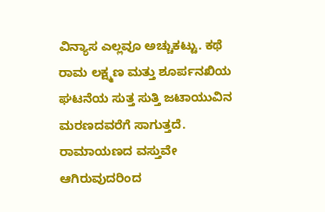ವಿನ್ಯಾಸ ಎಲ್ಲವೂ ಅಚ್ಚುಕಟ್ಟು. ಕಥೆ ರಾಮ ಲಕ್ಷ್ಮಣ ಮತ್ತು ಶೂರ್ಪನಖಿಯ ಘಟನೆಯ ಸುತ್ತ ಸುತ್ತಿ ಜಟಾಯುವಿನ ಮರಣದವರೆಗೆ ಸಾಗುತ್ತದೆ. ರಾಮಾಯಣದ ವಸ್ತುವೇ ಆಗಿರುವುದರಿಂದ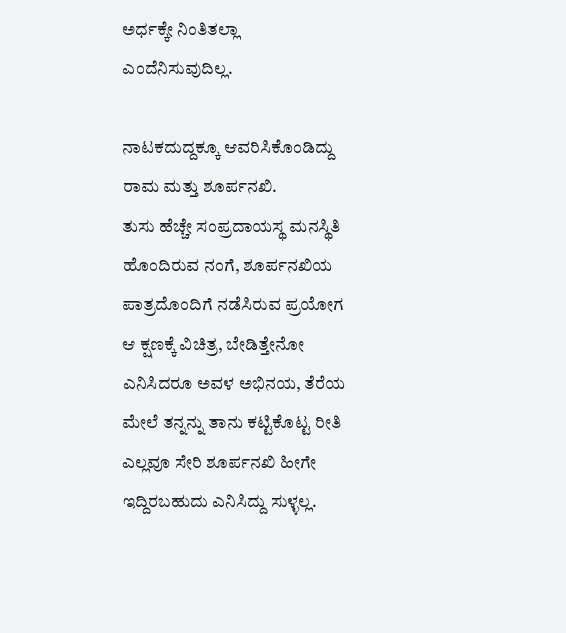ಅರ್ಧಕ್ಕೇ ನಿಂತಿತಲ್ಲಾ ಎಂದೆನಿಸುವುದಿಲ್ಲ.

ನಾಟಕದುದ್ದಕ್ಕೂ ಆವರಿಸಿಕೊಂಡಿದ್ದು ರಾಮ ಮತ್ತು ಶೂರ್ಪನಖಿ.
ತುಸು ಹೆಚ್ಚೇ ಸಂಪ್ರದಾಯಸ್ಥ ಮನಸ್ಥಿತಿ ಹೊಂದಿರುವ ನಂಗೆ, ಶೂರ್ಪನಖಿಯ ಪಾತ್ರದೊಂದಿಗೆ ನಡೆಸಿರುವ ಪ್ರಯೋಗ ಆ ಕ್ಷಣಕ್ಕೆ ವಿಚಿತ್ರ, ಬೇಡಿತ್ತೇನೋ ಎನಿಸಿದರೂ ಅವಳ ಅಭಿನಯ, ತೆರೆಯ ಮೇಲೆ ತನ್ನನ್ನು ತಾನು ಕಟ್ಟಿಕೊಟ್ಟ ರೀತಿ ಎಲ್ಲವೂ ಸೇರಿ ಶೂರ್ಪನಖಿ ಹೀಗೇ ಇದ್ದಿರಬಹುದು ಎನಿಸಿದ್ದು ಸುಳ್ಳಲ್ಲ.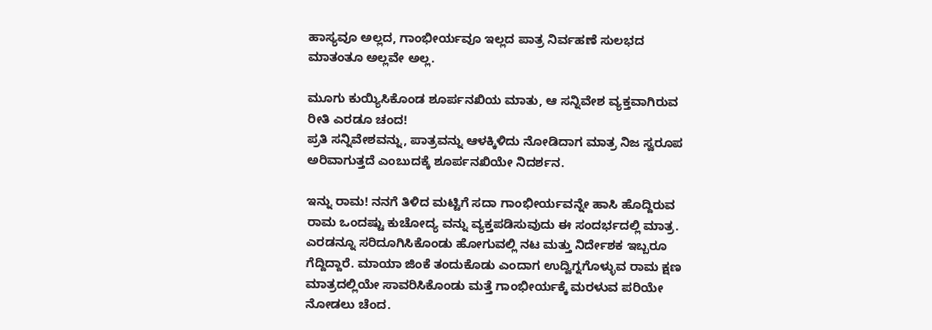ಹಾಸ್ಯವೂ ಅಲ್ಲದ, ಗಾಂಭೀರ್ಯವೂ ಇಲ್ಲದ ಪಾತ್ರ ನಿರ್ವಹಣೆ ಸುಲಭದ ಮಾತಂತೂ ಅಲ್ಲವೇ ಅಲ್ಲ.

ಮೂಗು ಕುಯ್ಯಿಸಿಕೊಂಡ ಶೂರ್ಪನಖಿಯ ಮಾತು, ಆ ಸನ್ನಿವೇಶ ವ್ಯಕ್ತವಾಗಿರುವ ರೀತಿ ಎರಡೂ ಚಂದ!
ಪ್ರತಿ ಸನ್ನಿವೇಶವನ್ನು, ಪಾತ್ರವನ್ನು ಆಳಕ್ಕಿಳಿದು ನೋಡಿದಾಗ ಮಾತ್ರ ನಿಜ ಸ್ವರೂಪ ಅರಿವಾಗುತ್ತದೆ ಎಂಬುದಕ್ಕೆ ಶೂರ್ಪನಖಿಯೇ ನಿದರ್ಶನ.

ಇನ್ನು ರಾಮ! ನನಗೆ ತಿಳಿದ ಮಟ್ಟಿಗೆ ಸದಾ ಗಾಂಭೀರ್ಯವನ್ನೇ ಹಾಸಿ ಹೊದ್ದಿರುವ ರಾಮ ಒಂದಷ್ಟು ಕುಚೋದ್ಯ ವನ್ನು ವ್ಯಕ್ತಪಡಿಸುವುದು ಈ ಸಂದರ್ಭದಲ್ಲಿ ಮಾತ್ರ.
ಎರಡನ್ನೂ ಸರಿದೂಗಿಸಿಕೊಂಡು ಹೋಗುವಲ್ಲಿ ನಟ ಮತ್ತು ನಿರ್ದೇಶಕ ಇಬ್ಬರೂ ಗೆದ್ದಿದ್ದಾರೆ. ಮಾಯಾ ಜಿಂಕೆ ತಂದುಕೊಡು ಎಂದಾಗ ಉದ್ವಿಗ್ನಗೊಳ್ಳುವ ರಾಮ ಕ್ಷಣ ಮಾತ್ರದಲ್ಲಿಯೇ ಸಾವರಿಸಿಕೊಂಡು ಮತ್ತೆ ಗಾಂಭೀರ್ಯಕ್ಕೆ ಮರಳುವ ಪರಿಯೇ ನೋಡಲು ಚೆಂದ.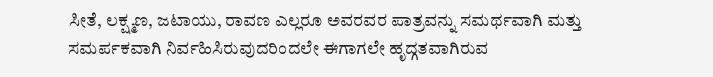ಸೀತೆ, ಲಕ್ಷ್ಮಣ, ಜಟಾಯು, ರಾವಣ ಎಲ್ಲರೂ ಅವರವರ ಪಾತ್ರವನ್ನು ಸಮರ್ಥವಾಗಿ ಮತ್ತು ಸಮರ್ಪಕವಾಗಿ ನಿರ್ವಹಿಸಿರುವುದರಿಂದಲೇ ಈಗಾಗಲೇ ಹೃದ್ಗತವಾಗಿರುವ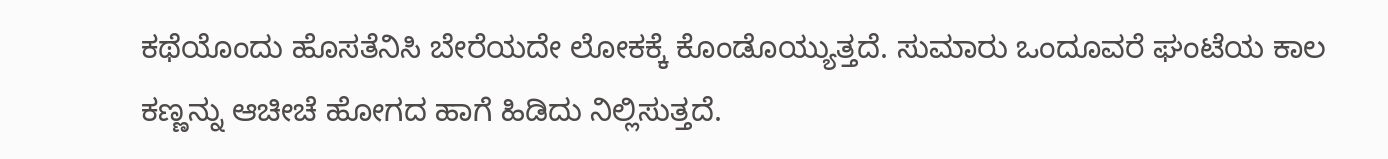ಕಥೆಯೊಂದು ಹೊಸತೆನಿಸಿ ಬೇರೆಯದೇ ಲೋಕಕ್ಕೆ ಕೊಂಡೊಯ್ಯುತ್ತದೆ. ಸುಮಾರು ಒಂದೂವರೆ ಘಂಟೆಯ ಕಾಲ ಕಣ್ಣನ್ನು ಆಚೀಚೆ ಹೋಗದ ಹಾಗೆ ಹಿಡಿದು ನಿಲ್ಲಿಸುತ್ತದೆ.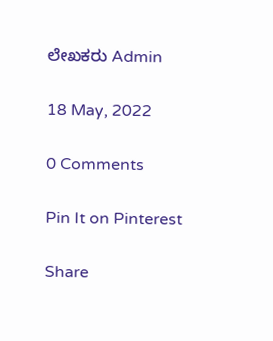ಲೇಖಕರು Admin

18 May, 2022

0 Comments

Pin It on Pinterest

Share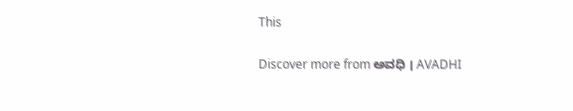This

Discover more from ಅವಧಿ । AVADHI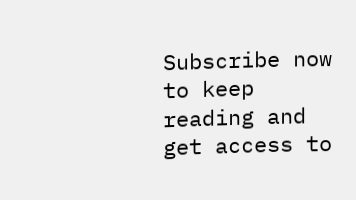Subscribe now to keep reading and get access to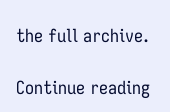the full archive.

Continue reading